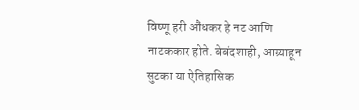विष्णू हरी औंधकर हे नट आणि नाटककार होते. बेबंदशाही, आग्र्याहून सुटका या ऐतिहासिक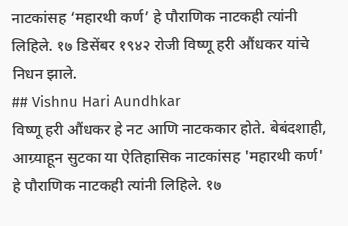नाटकांसह ‘महारथी कर्ण’ हे पौराणिक नाटकही त्यांनी लिहिले. १७ डिसेंबर १९४२ रोजी विष्णू हरी औंधकर यांचे निधन झाले.
## Vishnu Hari Aundhkar
विष्णू हरी औंधकर हे नट आणि नाटककार होते. बेबंदशाही, आग्र्याहून सुटका या ऐतिहासिक नाटकांसह 'महारथी कर्ण' हे पौराणिक नाटकही त्यांनी लिहिले. १७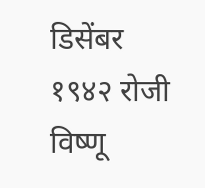डिसेंबर १९४२ रोजी विष्णू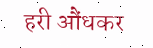हरी औंधकर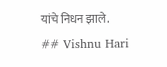यांचे निधन झाले.
## Vishnu Hari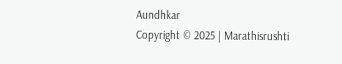Aundhkar
Copyright © 2025 | Marathisrushti